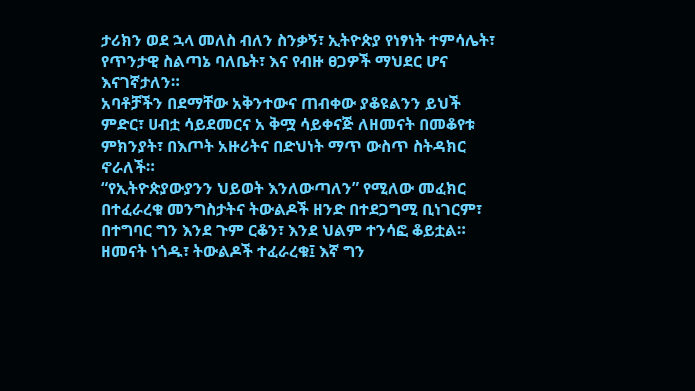ታሪክን ወደ ኋላ መለስ ብለን ስንቃኝ፣ ኢትዮጵያ የነፃነት ተምሳሌት፣ የጥንታዊ ስልጣኔ ባለቤት፣ እና የብዙ ፀጋዎች ማህደር ሆና እናገኛታለን።
አባቶቻችን በደማቸው አቅንተውና ጠብቀው ያቆዩልንን ይህች ምድር፣ ሀብቷ ሳይደመርና አ ቅሟ ሳይቀናጅ ለዘመናት በመቆየቱ ምክንያት፣ በእጦት አዙሪትና በድህነት ማጥ ውስጥ ስትዳክር ኖራለች።
“የኢትዮጵያውያንን ህይወት እንለውጣለን” የሚለው መፈክር በተፈራረቁ መንግስታትና ትውልዶች ዘንድ በተደጋግሚ ቢነገርም፣ በተግባር ግን እንደ ጉም ርቆን፣ እንደ ህልም ተንሳፎ ቆይቷል።
ዘመናት ነጎዱ፣ ትውልዶች ተፈራረቁ፤ እኛ ግን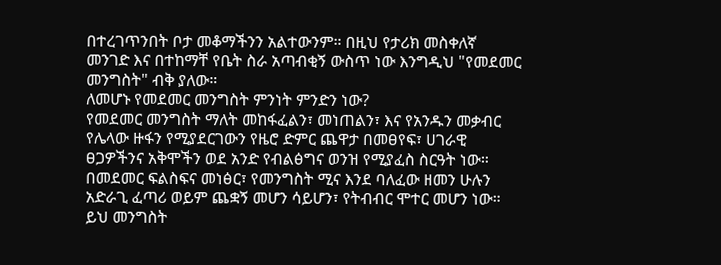በተረገጥንበት ቦታ መቆማችንን አልተውንም። በዚህ የታሪክ መስቀለኛ መንገድ እና በተከማቸ የቤት ስራ አጣብቂኝ ውስጥ ነው እንግዲህ "የመደመር መንግስት" ብቅ ያለው።
ለመሆኑ የመደመር መንግስት ምንነት ምንድን ነው?
የመደመር መንግስት ማለት መከፋፈልን፣ መነጠልን፣ እና የአንዱን መቃብር የሌላው ዙፋን የሚያደርገውን የዜሮ ድምር ጨዋታ በመፀየፍ፣ ሀገራዊ ፀጋዎችንና አቅሞችን ወደ አንድ የብልፅግና ወንዝ የሚያፈስ ስርዓት ነው። በመደመር ፍልስፍና መነፅር፣ የመንግስት ሚና እንደ ባለፈው ዘመን ሁሉን አድራጊ ፈጣሪ ወይም ጨቋኝ መሆን ሳይሆን፣ የትብብር ሞተር መሆን ነው።
ይህ መንግስት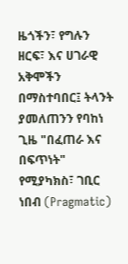ዜጎችን፣ የግሉን ዘርፍ፣ እና ሀገራዊ አቅሞችን በማስተባበር፤ ትላንት ያመለጠንን የባከነ ጊዜ "በፈጠራ እና በፍጥነት" የሚያካክስ፣ ገቢር ነበብ (Pragmatic)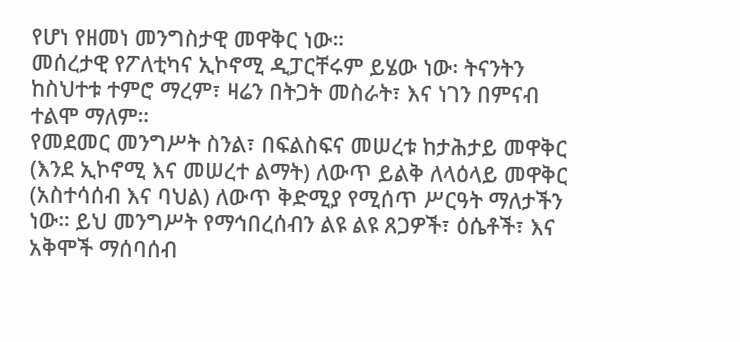የሆነ የዘመነ መንግስታዊ መዋቅር ነው።
መሰረታዊ የፖለቲካና ኢኮኖሚ ዲፓርቸሩም ይሄው ነው፡ ትናንትን ከስህተቱ ተምሮ ማረም፣ ዛሬን በትጋት መስራት፣ እና ነገን በምናብ ተልሞ ማለም።
የመደመር መንግሥት ስንል፣ በፍልስፍና መሠረቱ ከታሕታይ መዋቅር (እንደ ኢኮኖሚ እና መሠረተ ልማት) ለውጥ ይልቅ ለላዕላይ መዋቅር (አስተሳሰብ እና ባህል) ለውጥ ቅድሚያ የሚሰጥ ሥርዓት ማለታችን ነው። ይህ መንግሥት የማኅበረሰብን ልዩ ልዩ ጸጋዎች፣ ዕሴቶች፣ እና አቅሞች ማሰባሰብ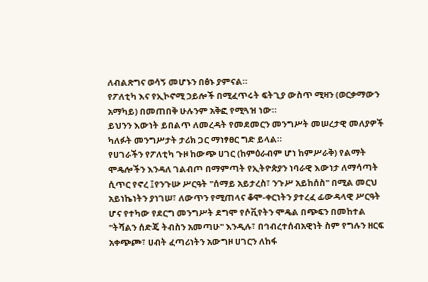ለብልጽግና ወሳኝ መሆኑን በፅኑ ያምናል።
የፖለቲካ እና የኢኮኖሚ ኃይሎች በሚፈጥሩት ፍትጊያ ውስጥ ሚዛን (ወርቃማውን አማካይ) በመጠበቅ ሁሉንም አቅፎ የሚጓዝ ነው።
ይህንን እውነት ይበልጥ ለመረዳት የመደመርን መንግሥት መሠረታዊ መለያዎች ካለፉት መንግሥታት ታሪክ ጋር ማነፃፀር ግድ ይላል።
የሀገራችን የፖለቲካ ጉዞ ከውጭ ሀገር (ከምዕራብም ሆነ ከምሥራቅ) የልማት ሞዴሎችን እንዳለ ገልብጦ በማምጣት የኢትዮጵያን ነባራዊ እውነታ ለማሳጣት ሲጥር የኖረ ፤የንጉሡ ሥርዓት "ሰማይ አይታረስ፣ ንጉሥ አይከሰስ" በሚል መርህ አይነኬነትን ያነገሠ፣ ለውጥን የሚጠላና ቆሞ-ቀርነትን ያተረፈ ፊውዳላዊ ሥርዓት ሆና የተካው የደርግ መንግሥት ደግሞ የሶቪየትን ሞዴል በጭፍን በመከተል "ትሻልን ሰድጄ ትብስን አመጣሁ" እንዲሉ፣ በኅብረተሰብአዊነት ስም የግሉን ዘርፍ አቀጭጮ፣ ሀብት ፈጣሪነትን አውግዞ ሀገርን ለከፋ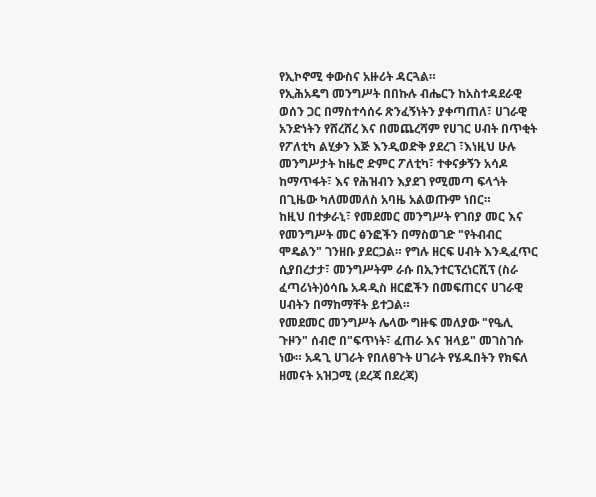የኢኮኖሚ ቀውስና አዙሪት ዳርጓል።
የኢሕአዴግ መንግሥት በበኩሉ ብሔርን ከአስተዳደራዊ ወሰን ጋር በማስተሳሰሩ ጽንፈኝነትን ያቀጣጠለ፣ ሀገራዊ አንድነትን የሸረሸረ እና በመጨረሻም የሀገር ሀብት በጥቂት የፖለቲካ ልሂቃን እጅ እንዲወድቅ ያደረገ ፣እነዚህ ሁሉ መንግሥታት ከዜሮ ድምር ፖለቲካ፣ ተቀናቃኝን አሳዶ ከማጥፋት፣ እና የሕዝብን እያደገ የሚመጣ ፍላጎት በጊዜው ካለመመለስ አባዜ አልወጡም ነበር።
ከዚህ በተቃራኒ፣ የመደመር መንግሥት የገበያ መር እና የመንግሥት መር ፅንፎችን በማስወገድ "የትብብር ሞዴልን" ገንዘቡ ያደርጋል። የግሉ ዘርፍ ሀብት እንዲፈጥር ሲያበረታታ፣ መንግሥትም ራሱ በኢንተርፕረነርሺፕ (ስራ ፈጣሪነት)ዕሳቤ አዳዲስ ዘርፎችን በመፍጠርና ሀገራዊ ሀብትን በማከማቸት ይተጋል።
የመደመር መንግሥት ሌላው ግዙፍ መለያው "የዔሊ ጉዞን" ሰብሮ በ"ፍጥነት፣ ፈጠራ እና ዝላይ" መገስገሱ ነው። አዳጊ ሀገራት የበለፀጉት ሀገራት የሄዱበትን የክፍለ ዘመናት አዝጋሚ (ደረጃ በደረጃ)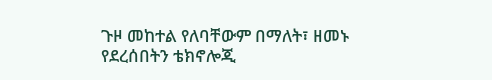ጉዞ መከተል የለባቸውም በማለት፣ ዘመኑ የደረሰበትን ቴክኖሎጂ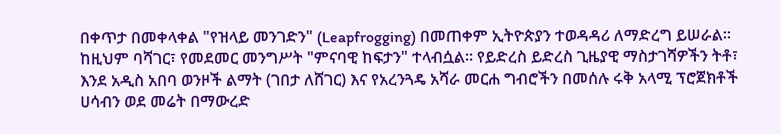በቀጥታ በመቀላቀል "የዝላይ መንገድን" (Leapfrogging) በመጠቀም ኢትዮጵያን ተወዳዳሪ ለማድረግ ይሠራል።
ከዚህም ባሻገር፣ የመደመር መንግሥት "ምናባዊ ከፍታን" ተላብሷል። የይድረስ ይድረስ ጊዜያዊ ማስታገሻዎችን ትቶ፣ እንደ አዲስ አበባ ወንዞች ልማት (ገበታ ለሸገር) እና የአረንጓዴ አሻራ መርሐ ግብሮችን በመሰሉ ሩቅ አላሚ ፕሮጀክቶች ሀሳብን ወደ መሬት በማውረድ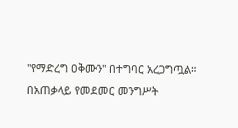"የማድረግ ዐቅሙን" በተግባር አረጋግጧል።
በአጠቃላይ የመደመር መንግሥት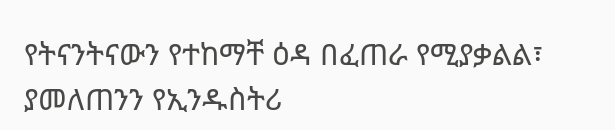የትናንትናውን የተከማቸ ዕዳ በፈጠራ የሚያቃልል፣ ያመለጠንን የኢንዱስትሪ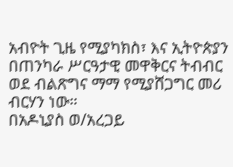አብዮት ጊዜ የሚያካክስ፣ እና ኢትዮጵያን በጠንካራ ሥርዓታዊ መዋቅርና ትብብር ወደ ብልጽግና ማማ የሚያሸጋግር መሪ ብርሃን ነው።
በአዶኒያስ ወ/አረጋይ